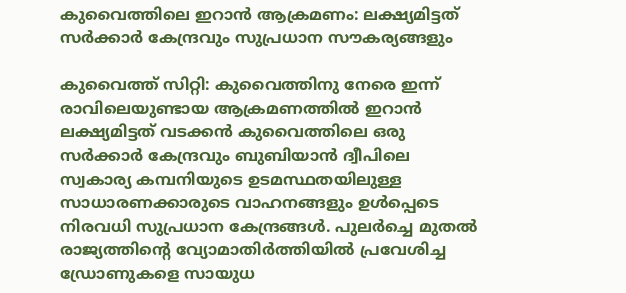കുവൈത്തിലെ ഇറാൻ ആക്രമണം: ലക്ഷ്യമിട്ടത് സർക്കാർ കേന്ദ്രവും സുപ്രധാന സൗകര്യങ്ങളും

കുവൈത്ത് സിറ്റി: കുവൈത്തിനു നേരെ ഇന്ന് രാവിലെയുണ്ടായ ആക്രമണത്തിൽ ഇറാൻ ലക്ഷ്യമിട്ടത് വടക്കൻ കുവൈത്തിലെ ഒരു സർക്കാർ കേന്ദ്രവും ബുബിയാൻ ദ്വീപിലെ സ്വകാര്യ കമ്പനിയുടെ ഉടമസ്ഥതയിലുള്ള സാധാരണക്കാരുടെ വാഹനങ്ങളും ഉൾപ്പെടെ നിരവധി സുപ്രധാന കേന്ദ്രങ്ങൾ. പുലർച്ചെ മുതൽ രാജ്യത്തിന്റെ വ്യോമാതിർത്തിയിൽ പ്രവേശിച്ച ഡ്രോണുകളെ സായുധ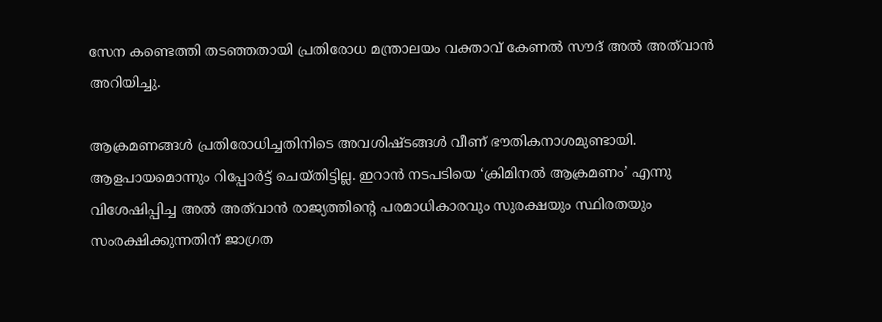സേന കണ്ടെത്തി തടഞ്ഞതായി പ്രതിരോധ മന്ത്രാലയം വക്താവ് കേണൽ സൗദ് അൽ അത്‌വാൻ അറിയിച്ചു.

ആക്രമണങ്ങൾ പ്രതിരോധിച്ചതിനിടെ അവശിഷ്ടങ്ങൾ വീണ് ഭൗതികനാശമുണ്ടായി. ആളപായമൊന്നും റിപ്പോർട്ട് ചെയ്തിട്ടില്ല. ഇറാൻ നടപടിയെ ‘ക്രിമിനൽ ആക്രമണം’ എന്നു വിശേഷിപ്പിച്ച അൽ അത്‌വാൻ രാജ്യത്തിന്റെ പരമാധികാരവും സുരക്ഷയും സ്ഥിരതയും സംരക്ഷിക്കുന്നതിന് ജാഗ്രത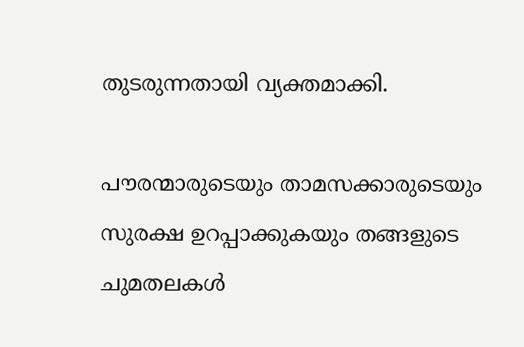തുടരുന്നതായി വ്യക്തമാക്കി.

പൗരന്മാരുടെയും താമസക്കാരുടെയും സുരക്ഷ ഉറപ്പാക്കുകയും തങ്ങളുടെ ചുമതലകൾ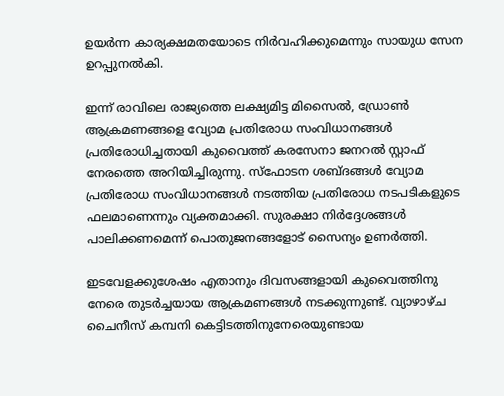ഉയർന്ന കാര്യക്ഷമതയോടെ നിർവഹിക്കുമെന്നും സായുധ സേന ഉറപ്പുനൽകി.

ഇന്ന് രാവിലെ രാജ്യത്തെ ലക്ഷ്യമിട്ട മിസൈൽ, ഡ്രോൺ ആക്രമണങ്ങളെ വ്യോമ പ്രതിരോധ സംവിധാനങ്ങൾ പ്രതിരോധിച്ചതായി കുവൈത്ത് കരസേനാ ജനറൽ സ്റ്റാഫ് നേരത്തെ അറിയിച്ചിരുന്നു. സ്ഫോടന ശബ്ദങ്ങൾ വ്യോമ പ്രതിരോധ സംവിധാനങ്ങൾ നടത്തിയ പ്രതിരോധ നടപടികളുടെ ഫലമാണെന്നും വ്യക്തമാക്കി. സുരക്ഷാ നിർദ്ദേശങ്ങൾ പാലിക്കണമെന്ന് പൊതുജനങ്ങളോട് സൈന്യം ഉണർത്തി.

ഇടവേളക്കുശേഷം എതാനും ദിവസങ്ങളായി കുവൈത്തിനു നേരെ തുടർച്ചയായ ആക്രമണങ്ങൾ നടക്കുന്നുണ്ട്. വ്യാഴാഴ്ച ചൈനീസ് കമ്പനി കെട്ടിടത്തിനുനേരെയുണ്ടായ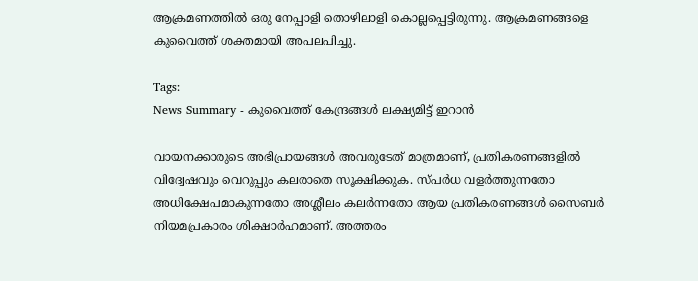ആക്രമണത്തിൽ ഒരു നേപ്പാളി തൊഴിലാളി കൊല്ലപ്പെട്ടിരുന്നു. ആക്രമണങ്ങളെ കുവൈത്ത് ശക്തമായി അപലപിച്ചു.

Tags:
News Summary - കുവൈത്ത് കേന്ദ്രങ്ങൾ ലക്ഷ്യമിട്ട് ഇറാൻ

വായനക്കാരുടെ അഭിപ്രായങ്ങള്‍ അവരുടേത് മാത്രമാണ്, പ്രതികരണങ്ങളിൽ വിദ്വേഷവും വെറുപ്പും കലരാതെ സൂക്ഷിക്കുക. സ്പർധ വളർത്തുന്നതോ അധിക്ഷേപമാകുന്നതോ അശ്ലീലം കലർന്നതോ ആയ പ്രതികരണങ്ങൾ സൈബർ നിയമപ്രകാരം ശിക്ഷാർഹമാണ്. അത്തരം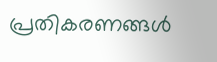പ്രതികരണങ്ങൾ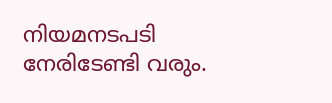നിയമനടപടി നേരിടേണ്ടി വരും.